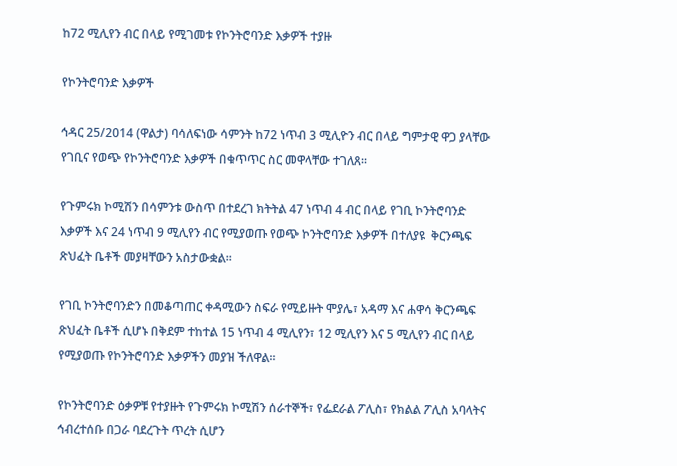ከ72 ሚሊየን ብር በላይ የሚገመቱ የኮንትሮባንድ እቃዎች ተያዙ

የኮንትሮባንድ እቃዎች

ኅዳር 25/2014 (ዋልታ) ባሳለፍነው ሳምንት ከ72 ነጥብ 3 ሚሊዮን ብር በላይ ግምታዊ ዋጋ ያላቸው የገቢና የወጭ የኮንትሮባንድ እቃዎች በቁጥጥር ስር መዋላቸው ተገለጸ፡፡

የጉምሩክ ኮሚሽን በሳምንቱ ውስጥ በተደረገ ክትትል 47 ነጥብ 4 ብር በላይ የገቢ ኮንትሮባንድ እቃዎች እና 24 ነጥብ 9 ሚሊየን ብር የሚያወጡ የወጭ ኮንትሮባንድ እቃዎች በተለያዩ  ቅርንጫፍ ጽህፈት ቤቶች መያዛቸውን አስታውቋል፡፡

የገቢ ኮንትሮባንድን በመቆጣጠር ቀዳሚውን ስፍራ የሚይዙት ሞያሌ፣ አዳማ እና ሐዋሳ ቅርንጫፍ ጽህፈት ቤቶች ሲሆኑ በቅደም ተከተል 15 ነጥብ 4 ሚሊየን፣ 12 ሚሊየን እና 5 ሚሊየን ብር በላይ የሚያወጡ የኮንትሮባንድ እቃዎችን መያዝ ችለዋል፡፡

የኮንትሮባንድ ዕቃዎቹ የተያዙት የጉምሩክ ኮሚሽን ሰራተኞች፣ የፌደራል ፖሊስ፣ የክልል ፖሊስ አባላትና ኅብረተሰቡ በጋራ ባደረጉት ጥረት ሲሆን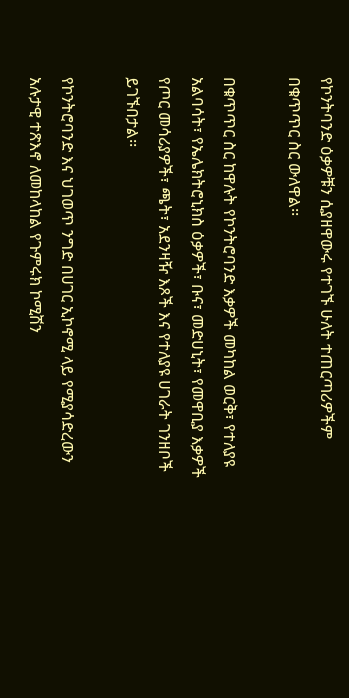የኮንትባንድ ዕቃዎቹን ሲያዘዋውሩ የተገኙ ሁለት ተጠርጣሪዎችም በቁጥጥር ስር ውለዋል፡፡

በቁጥጥር ስር ከዋሉት የኮንትሮባንድ እቃዎች መካከል ወርቅ፣ የተለያዩ አልባሳት፣ የኤሌክትሮኒክስ ዕቃዎች፣ ቡና፣ መድሀኒት፣ የመዋቢያ እቃዎች የጦር መሳሪያዎች፣ ጫት፣ አደንዛዥ እጾች እና የተለያዩ ሀገራት ገንዘቦች ይገኙበታል፡፡

የኮንትሮባንድ እና ህገወጥ ንግድ በሀገር ኢኮኖሚ ላይ የሚያሳድረውን አሉታዊ ተጽእኖ ለመከላከል የጉምሩክ ኮሚሽን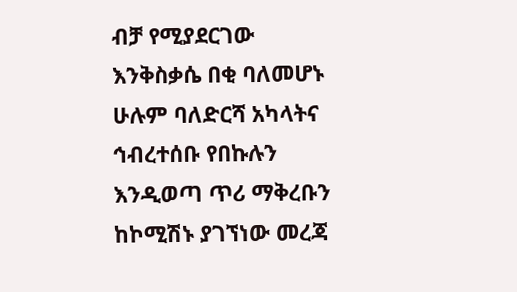ብቻ የሚያደርገው እንቅስቃሴ በቂ ባለመሆኑ ሁሉም ባለድርሻ አካላትና ኅብረተሰቡ የበኩሉን እንዲወጣ ጥሪ ማቅረቡን ከኮሚሽኑ ያገኘነው መረጃ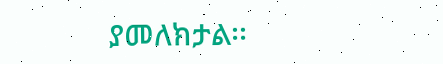ያመለክታል፡፡